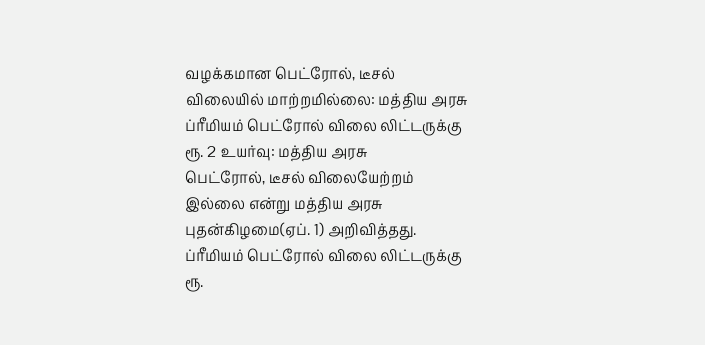வழக்கமான பெட்ரோல், டீசல் விலையில் மாற்றமில்லை: மத்திய அரசு
ப்ரீமியம் பெட்ரோல் விலை லிட்டருக்கு ரூ. 2 உயர்வு: மத்திய அரசு
பெட்ரோல், டீசல் விலையேற்றம் இல்லை என்று மத்திய அரசு புதன்கிழமை(ஏப். 1) அறிவித்தது. ப்ரீமியம் பெட்ரோல் விலை லிட்டருக்கு ரூ.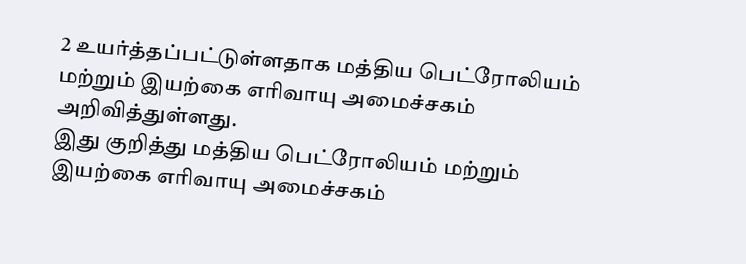2 உயர்த்தப்பட்டுள்ளதாக மத்திய பெட்ரோலியம் மற்றும் இயற்கை எரிவாயு அமைச்சகம் அறிவித்துள்ளது.
இது குறித்து மத்திய பெட்ரோலியம் மற்றும் இயற்கை எரிவாயு அமைச்சகம்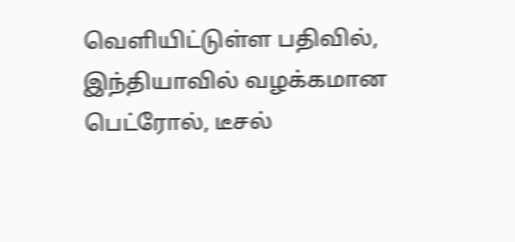வெளியிட்டுள்ள பதிவில், இந்தியாவில் வழக்கமான பெட்ரோல், டீசல்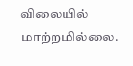விலையில் மாற்றமில்லை.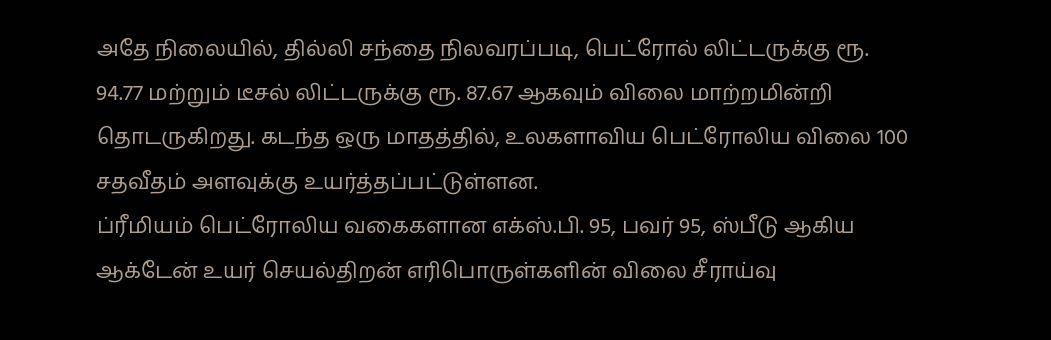அதே நிலையில், தில்லி சந்தை நிலவரப்படி, பெட்ரோல் லிட்டருக்கு ரூ. 94.77 மற்றும் டீசல் லிட்டருக்கு ரூ. 87.67 ஆகவும் விலை மாற்றமின்றி தொடருகிறது. கடந்த ஒரு மாதத்தில், உலகளாவிய பெட்ரோலிய விலை 100 சதவீதம் அளவுக்கு உயர்த்தப்பட்டுள்ளன.
ப்ரீமியம் பெட்ரோலிய வகைகளான எக்ஸ்.பி. 95, பவர் 95, ஸ்பீடு ஆகிய ஆக்டேன் உயர் செயல்திறன் எரிபொருள்களின் விலை சீராய்வு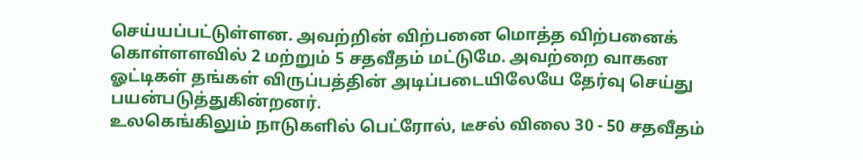செய்யப்பட்டுள்ளன. அவற்றின் விற்பனை மொத்த விற்பனைக் கொள்ளளவில் 2 மற்றும் 5 சதவீதம் மட்டுமே. அவற்றை வாகன ஓட்டிகள் தங்கள் விருப்பத்தின் அடிப்படையிலேயே தேர்வு செய்து பயன்படுத்துகின்றனர்.
உலகெங்கிலும் நாடுகளில் பெட்ரோல், டீசல் விலை 30 - 50 சதவீதம்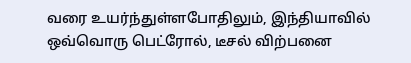வரை உயர்ந்துள்ளபோதிலும், இந்தியாவில் ஒவ்வொரு பெட்ரோல், டீசல் விற்பனை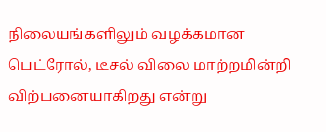நிலையங்களிலும் வழக்கமான பெட்ரோல், டீசல் விலை மாற்றமின்றி விற்பனையாகிறது என்று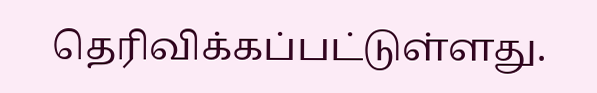தெரிவிக்கப்பட்டுள்ளது.